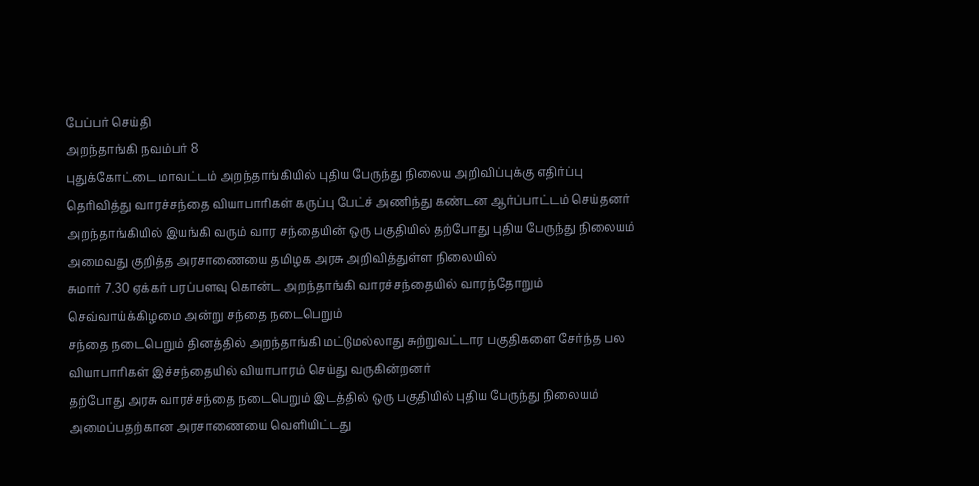பேப்பர் செய்தி
அறந்தாங்கி நவம்பர் 8
புதுக்கோட்டை மாவட்டம் அறந்தாங்கியில் புதிய பேருந்து நிலைய அறிவிப்புக்கு எதிர்ப்பு தெரிவித்து வாரச்சந்தை வியாபாரிகள் கருப்பு பேட்ச் அணிந்து கண்டன ஆர்ப்பாட்டம் செய்தனர்
அறந்தாங்கியில் இயங்கி வரும் வார சந்தையின் ஒரு பகுதியில் தற்போது புதிய பேருந்து நிலையம் அமைவது குறித்த அரசாணையை தமிழக அரசு அறிவித்துள்ள நிலையில்
சுமார் 7.30 ஏக்கர் பரப்பளவு கொன்ட அறந்தாங்கி வாரச்சந்தையில் வாரந்தோறும் செவ்வாய்க்கிழமை அன்று சந்தை நடைபெறும்
சந்தை நடைபெறும் தினத்தில் அறந்தாங்கி மட்டுமல்லாது சுற்றுவட்டார பகுதிகளை சேர்ந்த பல வியாபாரிகள் இச்சந்தையில் வியாபாரம் செய்து வருகின்றனர்
தற்போது அரசு வாரச்சந்தை நடைபெறும் இடத்தில் ஒரு பகுதியில் புதிய பேருந்து நிலையம் அமைப்பதற்கான அரசாணையை வெளியிட்டது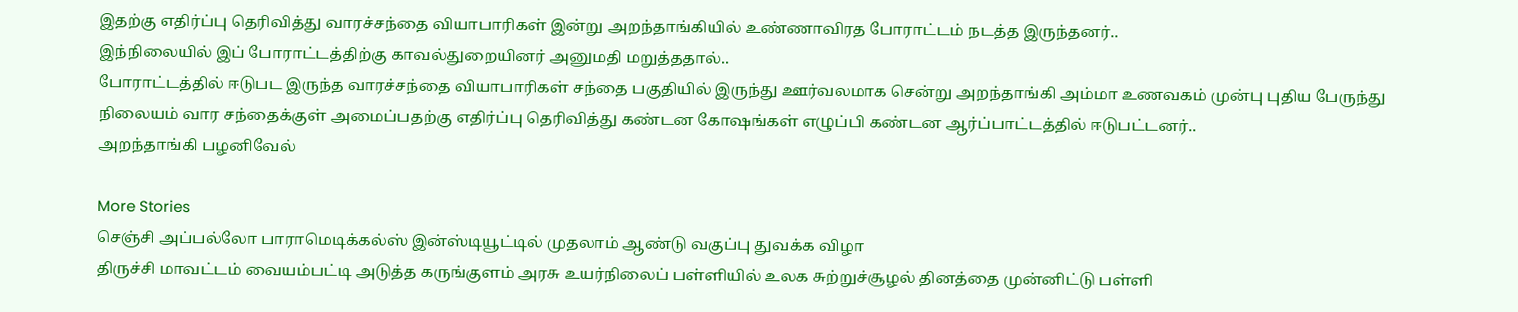இதற்கு எதிர்ப்பு தெரிவித்து வாரச்சந்தை வியாபாரிகள் இன்று அறந்தாங்கியில் உண்ணாவிரத போராட்டம் நடத்த இருந்தனர்..
இந்நிலையில் இப் போராட்டத்திற்கு காவல்துறையினர் அனுமதி மறுத்ததால்..
போராட்டத்தில் ஈடுபட இருந்த வாரச்சந்தை வியாபாரிகள் சந்தை பகுதியில் இருந்து ஊர்வலமாக சென்று அறந்தாங்கி அம்மா உணவகம் முன்பு புதிய பேருந்து நிலையம் வார சந்தைக்குள் அமைப்பதற்கு எதிர்ப்பு தெரிவித்து கண்டன கோஷங்கள் எழுப்பி கண்டன ஆர்ப்பாட்டத்தில் ஈடுபட்டனர்..
அறந்தாங்கி பழனிவேல்

More Stories
செஞ்சி அப்பல்லோ பாராமெடிக்கல்ஸ் இன்ஸ்டியூட்டில் முதலாம் ஆண்டு வகுப்பு துவக்க விழா
திருச்சி மாவட்டம் வையம்பட்டி அடுத்த கருங்குளம் அரசு உயர்நிலைப் பள்ளியில் உலக சுற்றுச்சூழல் தினத்தை முன்னிட்டு பள்ளி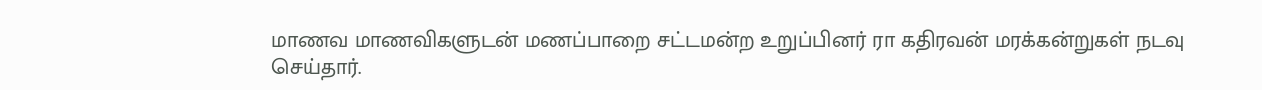மாணவ மாணவிகளுடன் மணப்பாறை சட்டமன்ற உறுப்பினர் ரா கதிரவன் மரக்கன்றுகள் நடவு செய்தார்.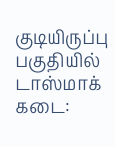குடியிருப்பு பகுதியில் டாஸ்மாக் கடை: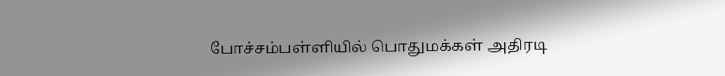போச்சம்பள்ளியில் பொதுமக்கள் அதிரடி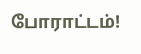போராட்டம்!